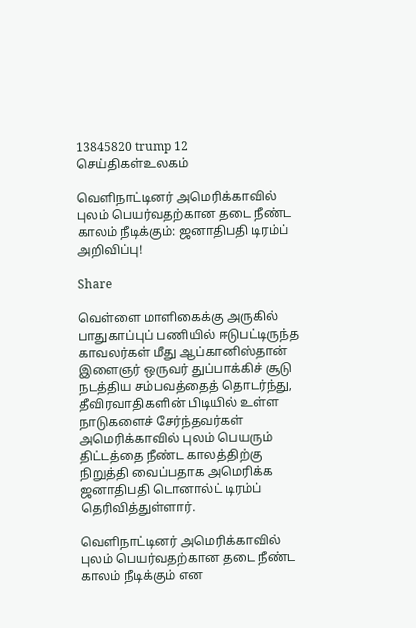13845820 trump 12
செய்திகள்உலகம்

வெளிநாட்டினர் அமெரிக்காவில் புலம் பெயர்வதற்கான தடை நீண்ட காலம் நீடிக்கும்: ஜனாதிபதி டிரம்ப் அறிவிப்பு!

Share

வெள்ளை மாளிகைக்கு அருகில் பாதுகாப்புப் பணியில் ஈடுபட்டிருந்த காவலர்கள் மீது ஆப்கானிஸ்தான் இளைஞர் ஒருவர் துப்பாக்கிச் சூடு நடத்திய சம்பவத்தைத் தொடர்ந்து, தீவிரவாதிகளின் பிடியில் உள்ள நாடுகளைச் சேர்ந்தவர்கள் அமெரிக்காவில் புலம் பெயரும் திட்டத்தை நீண்ட காலத்திற்கு நிறுத்தி வைப்பதாக அமெரிக்க ஜனாதிபதி டொனால்ட் டிரம்ப் தெரிவித்துள்ளார்.

வெளிநாட்டினர் அமெரிக்காவில் புலம் பெயர்வதற்கான தடை நீண்ட காலம் நீடிக்கும் என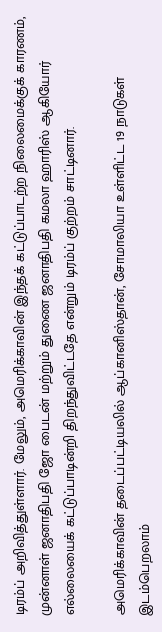டிரம்ப் அறிவித்துள்ளார். மேலும், அமெரிக்காவின் இந்தக் கட்டுப்பாடற்ற நிலைமைக்குக் காரணம், முன்னாள் ஜனாதிபதி ஜோ பைடன் மற்றும் துணை ஜனாதிபதி கமலா ஹாரிஸ் ஆகியோர் எல்லையைக் கட்டுப்பாடின்றி திறந்துவிட்டதே என்றும் டிரம்ப் குற்றம் சாட்டினார்.

அமெரிக்காவின் தடைப்பட்டியலில் ஆப்கானிஸ்தான், சோமாலியா உள்ளிட்ட 19 நாடுகள் இடம்பெறலாம்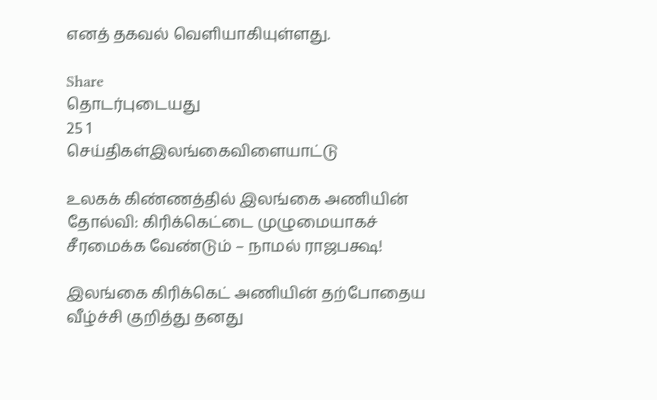எனத் தகவல் வெளியாகியுள்ளது.

Share
தொடர்புடையது
25 1
செய்திகள்இலங்கைவிளையாட்டு

உலகக் கிண்ணத்தில் இலங்கை அணியின் தோல்வி: கிரிக்கெட்டை முழுமையாகச் சீரமைக்க வேண்டும் – நாமல் ராஜபக்ஷ!

இலங்கை கிரிக்கெட் அணியின் தற்போதைய வீழ்ச்சி குறித்து தனது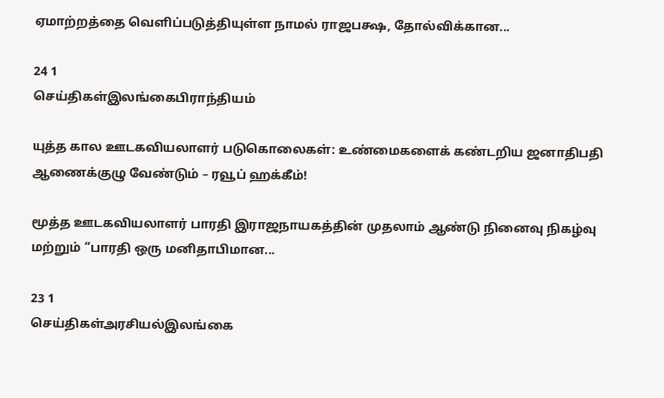ஏமாற்றத்தை வெளிப்படுத்தியுள்ள நாமல் ராஜபக்ஷ, தோல்விக்கான...

24 1
செய்திகள்இலங்கைபிராந்தியம்

யுத்த கால ஊடகவியலாளர் படுகொலைகள்: உண்மைகளைக் கண்டறிய ஜனாதிபதி ஆணைக்குழு வேண்டும் – ரவூப் ஹக்கீம்!

மூத்த ஊடகவியலாளர் பாரதி இராஜநாயகத்தின் முதலாம் ஆண்டு நினைவு நிகழ்வு மற்றும் “பாரதி ஒரு மனிதாபிமான...

23 1
செய்திகள்அரசியல்இலங்கை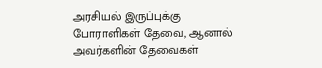அரசியல் இருப்புக்கு போராளிகள் தேவை, ஆனால் அவர்களின் தேவைகள்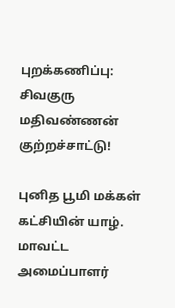புறக்கணிப்பு: சிவகுரு மதிவண்ணன் குற்றச்சாட்டு!

புனித பூமி மக்கள் கட்சியின் யாழ். மாவட்ட அமைப்பாளர்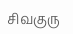சிவகுரு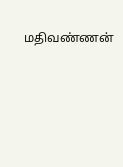மதிவண்ணன்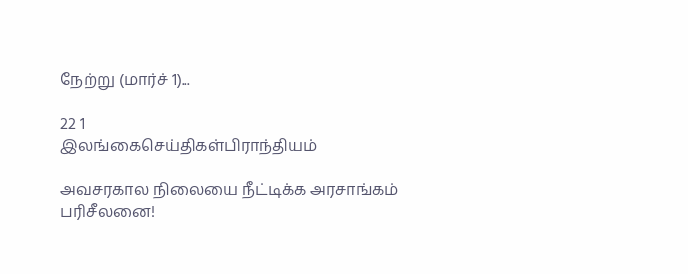நேற்று (மார்ச் 1)...

22 1
இலங்கைசெய்திகள்பிராந்தியம்

அவசரகால நிலையை நீட்டிக்க அரசாங்கம் பரிசீலனை!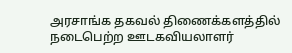அரசாங்க தகவல் திணைக்களத்தில் நடைபெற்ற ஊடகவியலாளர்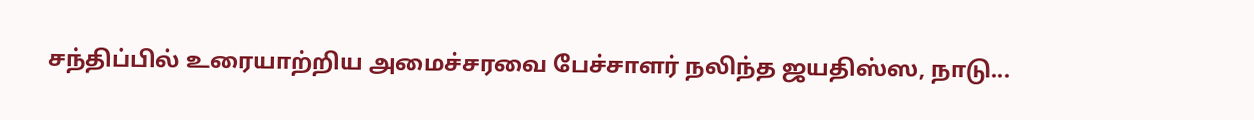சந்திப்பில் உரையாற்றிய அமைச்சரவை பேச்சாளர் நலிந்த ஜயதிஸ்ஸ, நாடு...